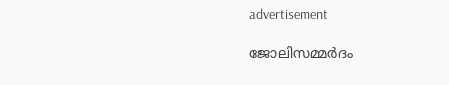advertisement

ജോലിസമ്മർദം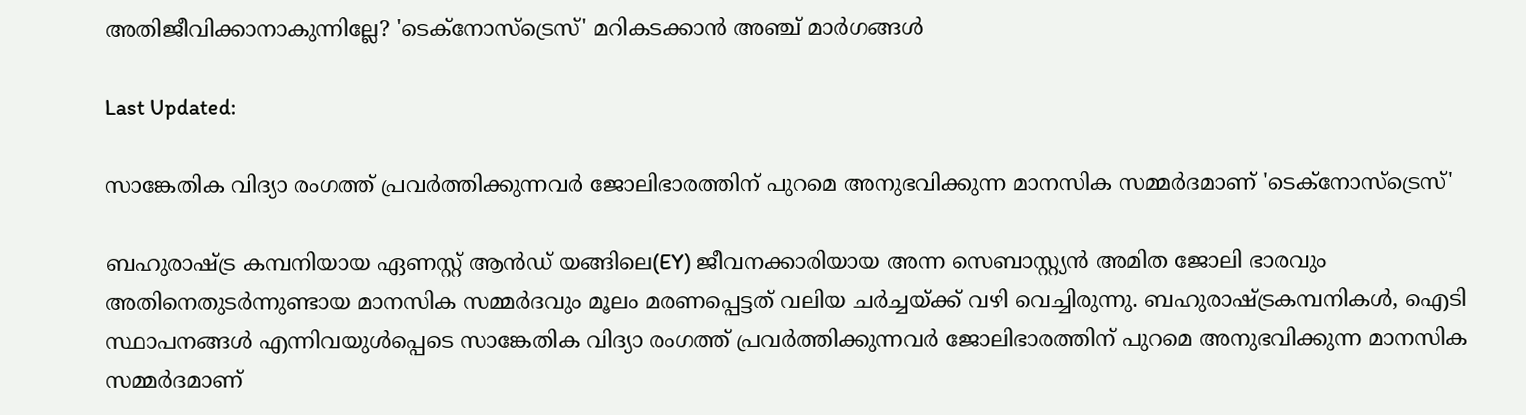അതിജീവിക്കാനാകുന്നില്ലേ? 'ടെക്‌നോസ്‌ട്രെസ്' മറികടക്കാന്‍ അഞ്ച് മാര്‍ഗങ്ങള്‍

Last Updated:

സാങ്കേതിക വിദ്യാ രംഗത്ത് പ്രവര്‍ത്തിക്കുന്നവര്‍ ജോലിഭാരത്തിന് പുറമെ അനുഭവിക്കുന്ന മാനസിക സമ്മര്‍ദമാണ് 'ടെക്‌നോസ്‌ട്രെസ്'

ബഹുരാഷ്ട്ര കമ്പനിയായ ഏണസ്റ്റ് ആന്‍ഡ് യങ്ങിലെ(EY) ജീവനക്കാരിയായ അന്ന സെബാസ്റ്റ്യന്‍ അമിത ജോലി ഭാരവും അതിനെതുടര്‍ന്നുണ്ടായ മാനസിക സമ്മര്‍ദവും മൂലം മരണപ്പെട്ടത് വലിയ ചര്‍ച്ചയ്ക്ക് വഴി വെച്ചിരുന്നു. ബഹുരാഷ്ട്രകമ്പനികള്‍, ഐടി സ്ഥാപനങ്ങള്‍ എന്നിവയുള്‍പ്പെടെ സാങ്കേതിക വിദ്യാ രംഗത്ത് പ്രവര്‍ത്തിക്കുന്നവര്‍ ജോലിഭാരത്തിന് പുറമെ അനുഭവിക്കുന്ന മാനസിക സമ്മര്‍ദമാണ്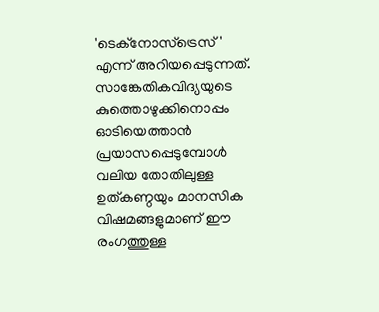'ടെക്‌നോസ്‌ട്രെസ്' എന്ന് അറിയപ്പെടുന്നത്.
സാങ്കേതികവിദ്യയുടെ കുത്തൊഴുക്കിനൊപ്പം ഓടിയെത്താന്‍ പ്രയാസപ്പെടുമ്പോള്‍ വലിയ തോതിലുള്ള ഉത്കണ്ഠയും മാനസിക വിഷമങ്ങളുമാണ് ഈ രംഗത്തുള്ള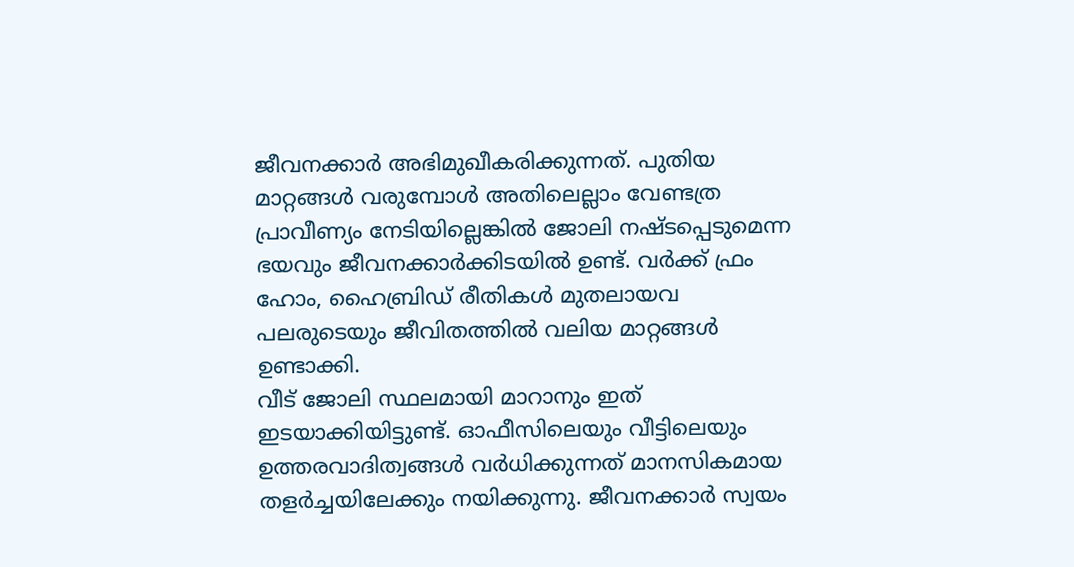ജീവനക്കാര്‍ അഭിമുഖീകരിക്കുന്നത്. പുതിയ മാറ്റങ്ങള്‍ വരുമ്പോള്‍ അതിലെല്ലാം വേണ്ടത്ര പ്രാവീണ്യം നേടിയില്ലെങ്കില്‍ ജോലി നഷ്ടപ്പെടുമെന്ന ഭയവും ജീവനക്കാര്‍ക്കിടയില്‍ ഉണ്ട്. വര്‍ക്ക് ഫ്രം ഹോം, ഹൈബ്രിഡ് രീതികള്‍ മുതലായവ പലരുടെയും ജീവിതത്തില്‍ വലിയ മാറ്റങ്ങള്‍ ഉണ്ടാക്കി.
വീട് ജോലി സ്ഥലമായി മാറാനും ഇത് ഇടയാക്കിയിട്ടുണ്ട്. ഓഫീസിലെയും വീട്ടിലെയും ഉത്തരവാദിത്വങ്ങള്‍ വര്‍ധിക്കുന്നത് മാനസികമായ തളര്‍ച്ചയിലേക്കും നയിക്കുന്നു. ജീവനക്കാര്‍ സ്വയം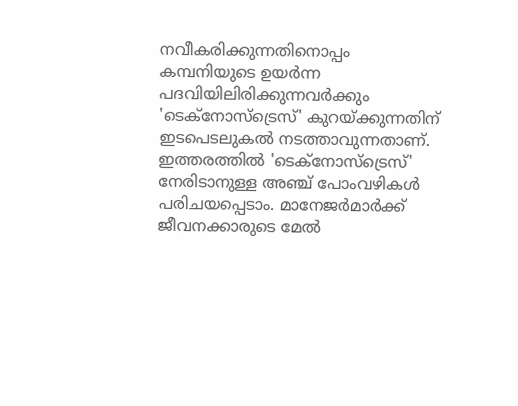നവീകരിക്കുന്നതിനൊപ്പം കമ്പനിയുടെ ഉയര്‍ന്ന പദവിയിലിരിക്കുന്നവര്‍ക്കും 'ടെക്‌നോസ്‌ട്രെസ്' കുറയ്ക്കുന്നതിന് ഇടപെടലുകല്‍ നടത്താവുന്നതാണ്. ഇത്തരത്തില്‍ 'ടെക്‌നോസ്‌ട്രെസ്' നേരിടാനുള്ള അഞ്ച് പോംവഴികള്‍ പരിചയപ്പെടാം. മാനേജര്‍മാര്‍ക്ക് ജീവനക്കാരുടെ മേല്‍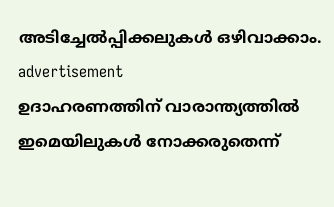അടിച്ചേല്‍പ്പിക്കലുകള്‍ ഒഴിവാക്കാം.
advertisement
ഉദാഹരണത്തിന് വാരാന്ത്യത്തില്‍ ഇമെയിലുകള്‍ നോക്കരുതെന്ന്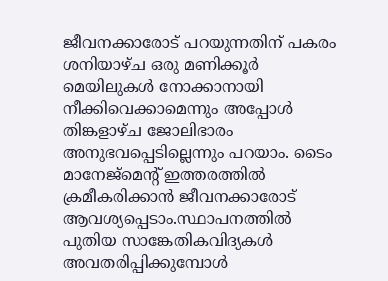ജീവനക്കാരോട് പറയുന്നതിന് പകരം ശനിയാഴ്ച ഒരു മണിക്കൂര്‍ മെയിലുകള്‍ നോക്കാനായി നീക്കിവെക്കാമെന്നും അപ്പോള്‍ തിങ്കളാഴ്ച ജോലിഭാരം അനുഭവപ്പെടില്ലെന്നും പറയാം. ടൈം മാനേജ്‌മെന്റ് ഇത്തരത്തില്‍ ക്രമീകരിക്കാന്‍ ജീവനക്കാരോട് ആവശ്യപ്പെടാം.സ്ഥാപനത്തില്‍ പുതിയ സാങ്കേതികവിദ്യകള്‍ അവതരിപ്പിക്കുമ്പോള്‍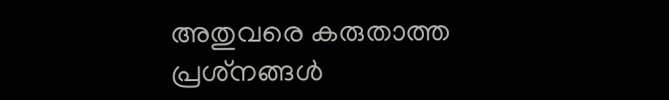അതുവരെ കരുതാത്ത പ്രശ്‌നങ്ങള്‍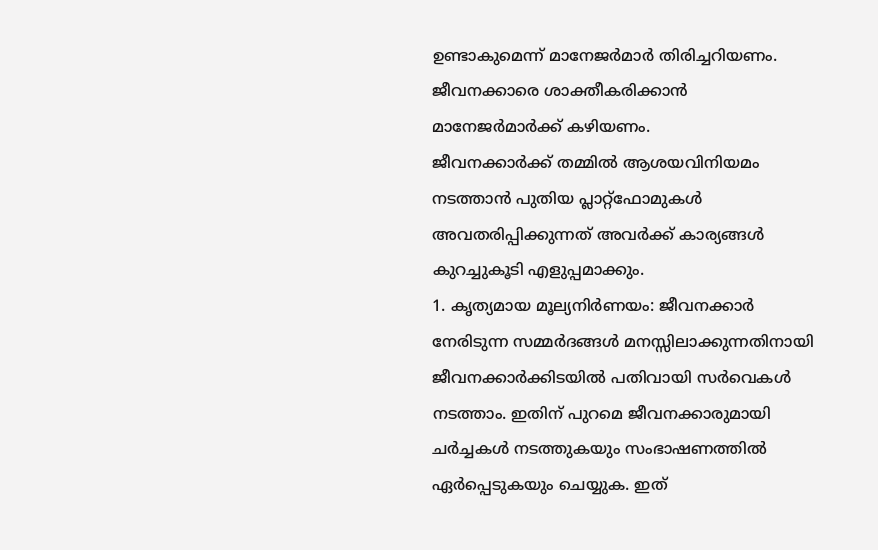ഉണ്ടാകുമെന്ന് മാനേജര്‍മാര്‍ തിരിച്ചറിയണം. ജീവനക്കാരെ ശാക്തീകരിക്കാന്‍ മാനേജര്‍മാര്‍ക്ക് കഴിയണം.
ജീവനക്കാര്‍ക്ക് തമ്മില്‍ ആശയവിനിയമം നടത്താന്‍ പുതിയ പ്ലാറ്റ്‌ഫോമുകള്‍ അവതരിപ്പിക്കുന്നത് അവര്‍ക്ക് കാര്യങ്ങള്‍ കുറച്ചുകൂടി എളുപ്പമാക്കും.
1. കൃത്യമായ മൂല്യനിര്‍ണയം: ജീവനക്കാര്‍ നേരിടുന്ന സമ്മര്‍ദങ്ങള്‍ മനസ്സിലാക്കുന്നതിനായി ജീവനക്കാര്‍ക്കിടയില്‍ പതിവായി സര്‍വെകള്‍ നടത്താം. ഇതിന് പുറമെ ജീവനക്കാരുമായി ചര്‍ച്ചകള്‍ നടത്തുകയും സംഭാഷണത്തില്‍ ഏര്‍പ്പെടുകയും ചെയ്യുക. ഇത്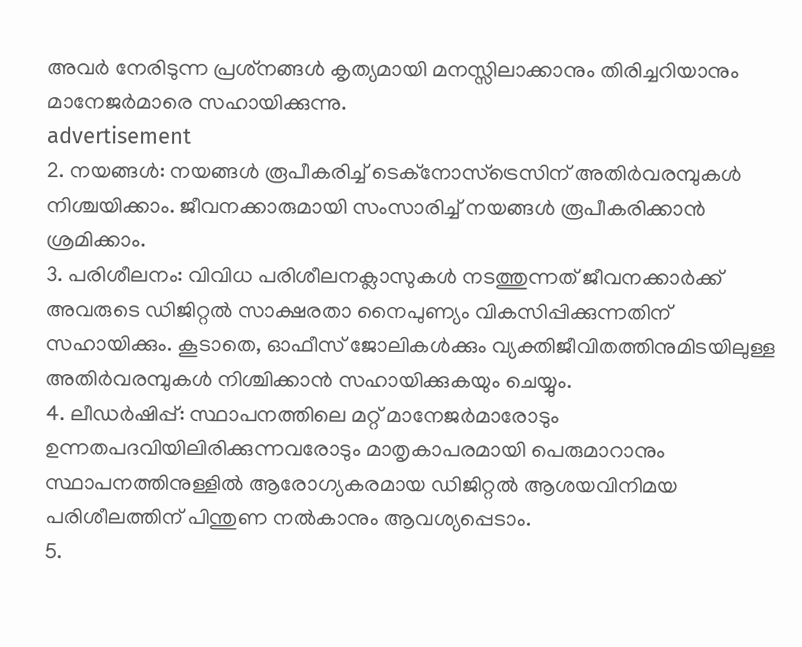അവര്‍ നേരിടുന്ന പ്രശ്‌നങ്ങള്‍ കൃത്യമായി മനസ്സിലാക്കാനും തിരിച്ചറിയാനും മാനേജര്‍മാരെ സഹായിക്കുന്നു.
advertisement
2. നയങ്ങള്‍: നയങ്ങള്‍ രൂപീകരിച്ച് ടെക്‌നോസ്‌ട്രെസിന് അതിര്‍വരമ്പുകള്‍ നിശ്ചയിക്കാം. ജീവനക്കാരുമായി സംസാരിച്ച് നയങ്ങള്‍ രൂപീകരിക്കാന്‍ ശ്രമിക്കാം.
3. പരിശീലനം: വിവിധ പരിശീലനക്ലാസുകള്‍ നടത്തുന്നത് ജീവനക്കാര്‍ക്ക് അവരുടെ ഡിജിറ്റല്‍ സാക്ഷരതാ നൈപുണ്യം വികസിപ്പിക്കുന്നതിന് സഹായിക്കും. കൂടാതെ, ഓഫീസ് ജോലികള്‍ക്കും വ്യക്തിജീവിതത്തിനുമിടയിലുള്ള അതിര്‍വരമ്പുകള്‍ നിശ്ചിക്കാന്‍ സഹായിക്കുകയും ചെയ്യും.
4. ലീഡര്‍ഷിപ്പ്: സ്ഥാപനത്തിലെ മറ്റ് മാനേജര്‍മാരോടും ഉന്നതപദവിയിലിരിക്കുന്നവരോടും മാതൃകാപരമായി പെരുമാറാനും സ്ഥാപനത്തിനുള്ളില്‍ ആരോഗ്യകരമായ ഡിജിറ്റല്‍ ആശയവിനിമയ പരിശീലത്തിന് പിന്തുണ നല്‍കാനും ആവശ്യപ്പെടാം.
5.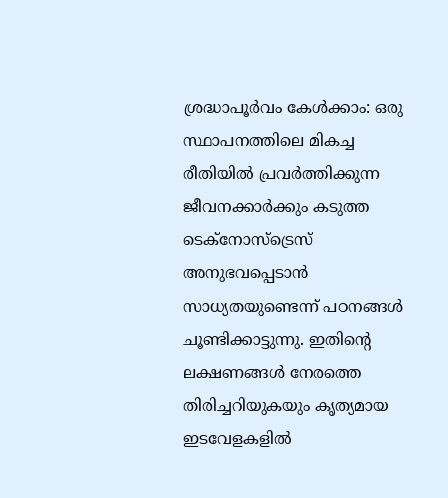ശ്രദ്ധാപൂര്‍വം കേള്‍ക്കാം: ഒരു സ്ഥാപനത്തിലെ മികച്ച രീതിയില്‍ പ്രവര്‍ത്തിക്കുന്ന ജീവനക്കാര്‍ക്കും കടുത്ത ടെക്‌നോസ്‌ട്രെസ് അനുഭവപ്പെടാന്‍ സാധ്യതയുണ്ടെന്ന് പഠനങ്ങള്‍ ചൂണ്ടിക്കാട്ടുന്നു. ഇതിന്റെ ലക്ഷണങ്ങള്‍ നേരത്തെ തിരിച്ചറിയുകയും കൃത്യമായ ഇടവേളകളില്‍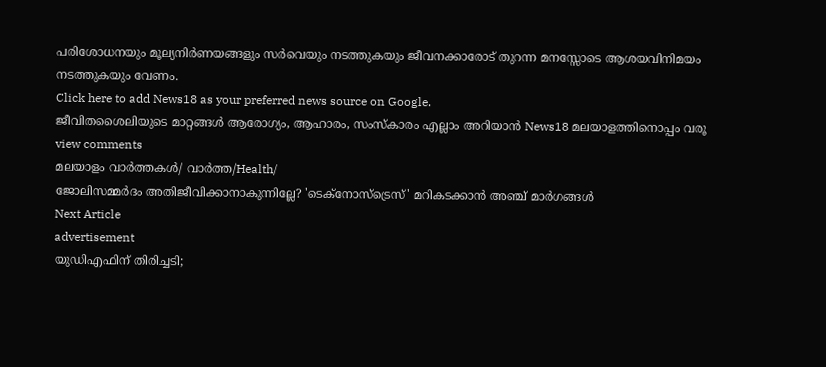പരിശോധനയും മൂല്യനിര്‍ണയങ്ങളും സര്‍വെയും നടത്തുകയും ജീവനക്കാരോട് തുറന്ന മനസ്സോടെ ആശയവിനിമയം നടത്തുകയും വേണം.
Click here to add News18 as your preferred news source on Google.
ജീവിതശൈലിയുടെ മാറ്റങ്ങൾ ആരോഗ്യം, ആഹാരം, സംസ്കാരം എല്ലാം അറിയാൻ News18 മലയാളത്തിനൊപ്പം വരൂ
view comments
മലയാളം വാർത്തകൾ/ വാർത്ത/Health/
ജോലിസമ്മർദം അതിജീവിക്കാനാകുന്നില്ലേ? 'ടെക്‌നോസ്‌ട്രെസ്' മറികടക്കാന്‍ അഞ്ച് മാര്‍ഗങ്ങള്‍
Next Article
advertisement
യുഡിഎഫിന് തിരിച്ചടി;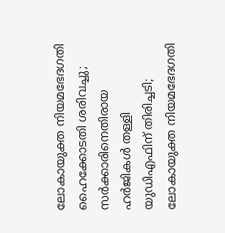ലോകായുക്ത നിയമഭേദഗതി ഹൈക്കോടതി ശരിവച്ചു; സർക്കാരിനെതിരായ ഹർജികൾ തള്ളി
യുഡിഎഫിന് തിരിച്ചടി; ലോകായുക്ത നിയമഭേദഗതി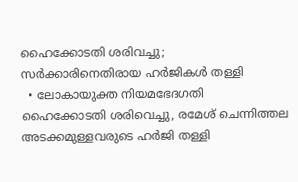ഹൈക്കോടതി ശരിവച്ചു; സർക്കാരിനെതിരായ ഹർജികൾ തള്ളി
  • ലോകായുക്ത നിയമഭേദഗതി ഹൈക്കോടതി ശരിവെച്ചു, രമേശ് ചെന്നിത്തല അടക്കമുള്ളവരുടെ ഹർജി തള്ളി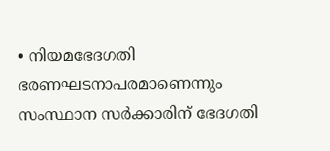• നിയമഭേദഗതി ഭരണഘടനാപരമാണെന്നും സംസ്ഥാന സർക്കാരിന് ഭേദഗതി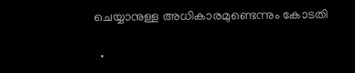ചെയ്യാനുള്ള അധികാരമുണ്ടെന്നും കോടതി

  •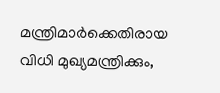മന്ത്രിമാർക്കെതിരായ വിധി മുഖ്യമന്ത്രിക്കും,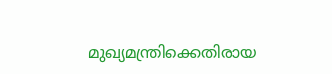മുഖ്യമന്ത്രിക്കെതിരായ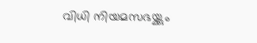വിധി നിയമസഭയ്ക്കും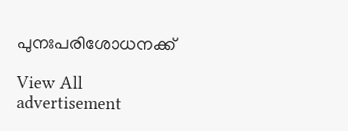പുനഃപരിശോധനക്ക്

View All
advertisement